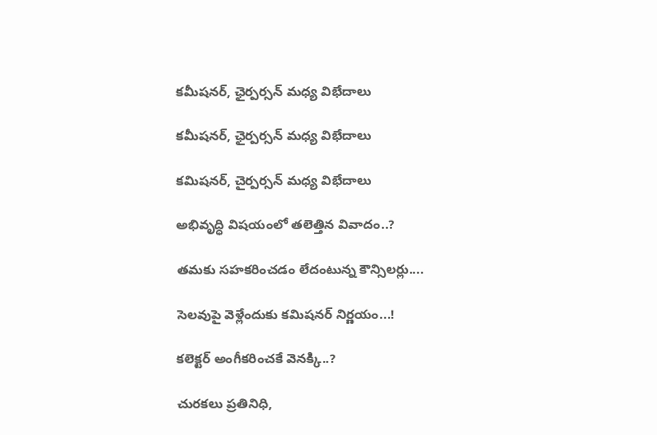కమీషనర్, ఛైర్పర్సన్ మధ్య విభేదాలు

కమీషనర్, ఛైర్పర్సన్ మధ్య విభేదాలు

కమిషనర్, చైర్పర్సన్ మధ్య విభేదాలు

అభివృద్ధి విషయంలో తలెత్తిన వివాదం..?

తమకు సహకరించడం లేదంటున్న కౌన్సిలర్లు....

సెలవుపై వెళ్లేందుకు కమిషనర్ నిర్ణయం...!

కలెక్టర్ అంగీకరించకే వెనక్కి..?

చురకలు ప్రతినిధి,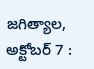జగిత్యాల, అక్టోబర్ 7 :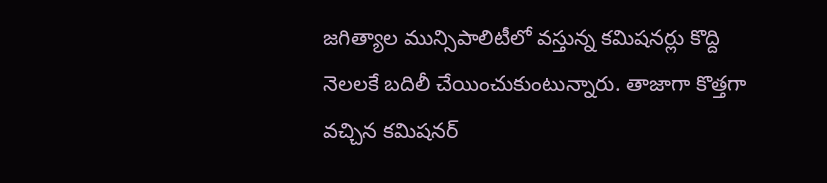జగిత్యాల మున్సిపాలిటీలో వస్తున్న కమిషనర్లు కొద్ది నెలలకే బదిలీ చేయించుకుంటున్నారు. తాజాగా కొత్తగా వచ్చిన కమిషనర్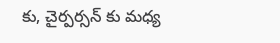కు, చైర్పర్సన్ కు మధ్య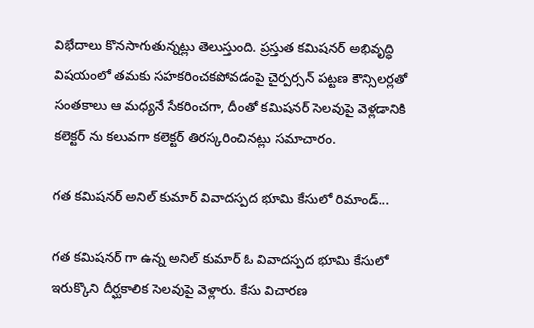విభేదాలు కొనసాగుతున్నట్లు తెలుస్తుంది. ప్రస్తుత కమిషనర్ అభివృద్ధి విషయంలో తమకు సహకరించకపోవడంపై చైర్పర్సన్ పట్టణ కౌన్సిలర్లతో సంతకాలు ఆ మధ్యనే సేకరించగా, దీంతో కమిషనర్ సెలవుపై వెళ్లడానికి కలెక్టర్ ను కలువగా కలెక్టర్ తిరస్కరించినట్లు సమాచారం.

గత కమిషనర్ అనిల్ కుమార్ వివాదస్పద భూమి కేసులో రిమాండ్...

గత కమిషనర్ గా ఉన్న అనిల్ కుమార్ ఓ వివాదస్పద భూమి కేసులో ఇరుక్కొని దీర్ఘకాలిక సెలవుపై వెళ్లారు. కేసు విచారణ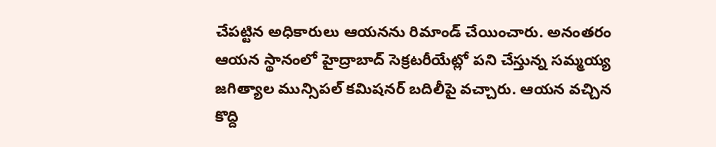చేపట్టిన అధికారులు ఆయనను రిమాండ్ చేయించారు. అనంతరం ఆయన స్థానంలో హైద్రాబాద్ సెక్రటరీయేట్లో పని చేస్తున్న సమ్మయ్య జగిత్యాల మున్సిపల్ కమిషనర్ బదిలీపై వచ్చారు. ఆయన వచ్చిన కొద్ది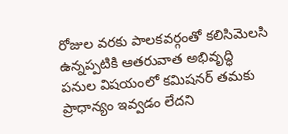రోజుల వరకు పాలకవర్గంతో కలిసిమెలసి ఉన్నప్పటికి ఆతరువాత అభివృద్ధి పనుల విషయంలో కమిషనర్ తమకు ప్రాధాన్యం ఇవ్వడం లేదని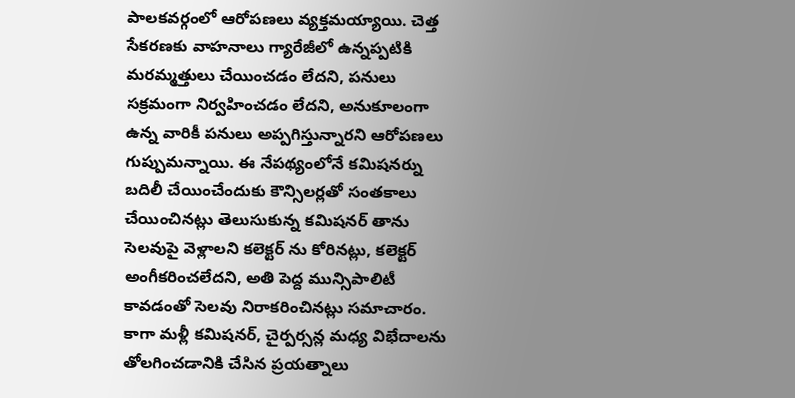పాలకవర్గంలో ఆరోపణలు వ్యక్తమయ్యాయి. చెత్త
సేకరణకు వాహనాలు గ్యారేజీలో ఉన్నప్పటికి మరమ్మత్తులు చేయించడం లేదని, పనులు సక్రమంగా నిర్వహించడం లేదని, అనుకూలంగా ఉన్న వారికీ పనులు అప్పగిస్తున్నారని ఆరోపణలు గుప్పుమన్నాయి. ఈ నేపథ్యంలోనే కమిషనర్ను బదిలీ చేయించేందుకు కౌన్సిలర్లతో సంతకాలు చేయించినట్లు తెలుసుకున్న కమిషనర్ తాను సెలవుపై వెళ్లాలని కలెక్టర్ ను కోరినట్లు, కలెక్టర్ అంగీకరించలేదని, అతి పెద్ద మున్సిపాలిటీ కావడంతో సెలవు నిరాకరించినట్లు సమాచారం. కాగా మళ్లీ కమిషనర్, చైర్పర్సన్ల మధ్య విభేదాలను
తోలగించడానికి చేసిన ప్రయత్నాలు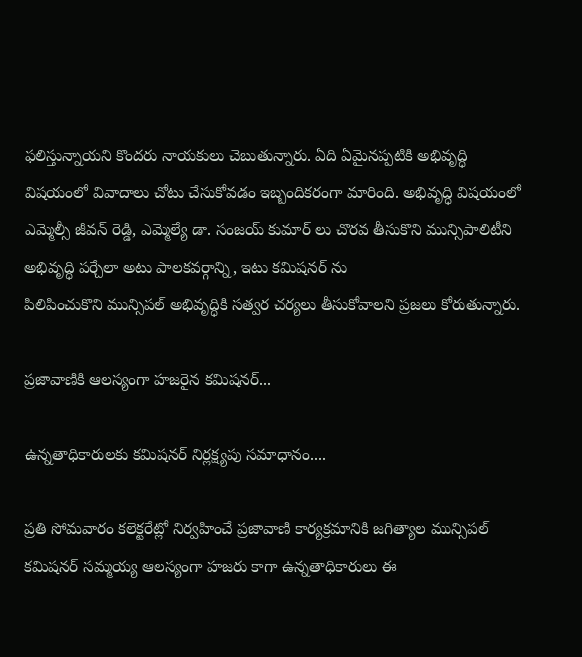ఫలిస్తున్నాయని కొందరు నాయకులు చెబుతున్నారు. ఏది ఏమైనప్పటికి అభివృద్ధి విషయంలో వివాదాలు చోటు చేసుకోవడం ఇబ్బందికరంగా మారింది. అభివృద్ధి విషయంలో ఎమ్మెల్సీ జీవన్ రెడ్డి, ఎమ్మెల్యే డా. సంజయ్ కుమార్ లు చొరవ తీసుకొని మున్సిపాలిటీని అభివృద్ధి పర్చేలా అటు పాలకవర్గాన్ని, ఇటు కమిషనర్ ను
పిలిపించుకొని మున్సిపల్ అభివృద్ధికి సత్వర చర్యలు తీసుకోవాలని ప్రజలు కోరుతున్నారు.

ప్రజావాణికి ఆలస్యంగా హజరైన కమిషనర్...

ఉన్నతాధికారులకు కమిషనర్ నిర్లక్ష్యపు సమాధానం....

ప్రతి సోమవారం కలెక్టరేట్లో నిర్వహించే ప్రజావాణి కార్యక్రమానికి జగిత్యాల మున్సిపల్ కమిషనర్ సమ్మయ్య ఆలస్యంగా హజరు కాగా ఉన్నతాధికారులు ఈ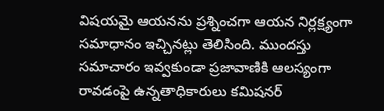విషయమై ఆయనను ప్రశ్నించగా ఆయన నిర్లక్ష్యంగా సమాధానం ఇచ్చినట్లు తెలిసింది. ముందస్తు సమాచారం ఇవ్వకుండా ప్రజావాణికి ఆలస్యంగా రావడంపై ఉన్నతాధికారులు కమిషనర్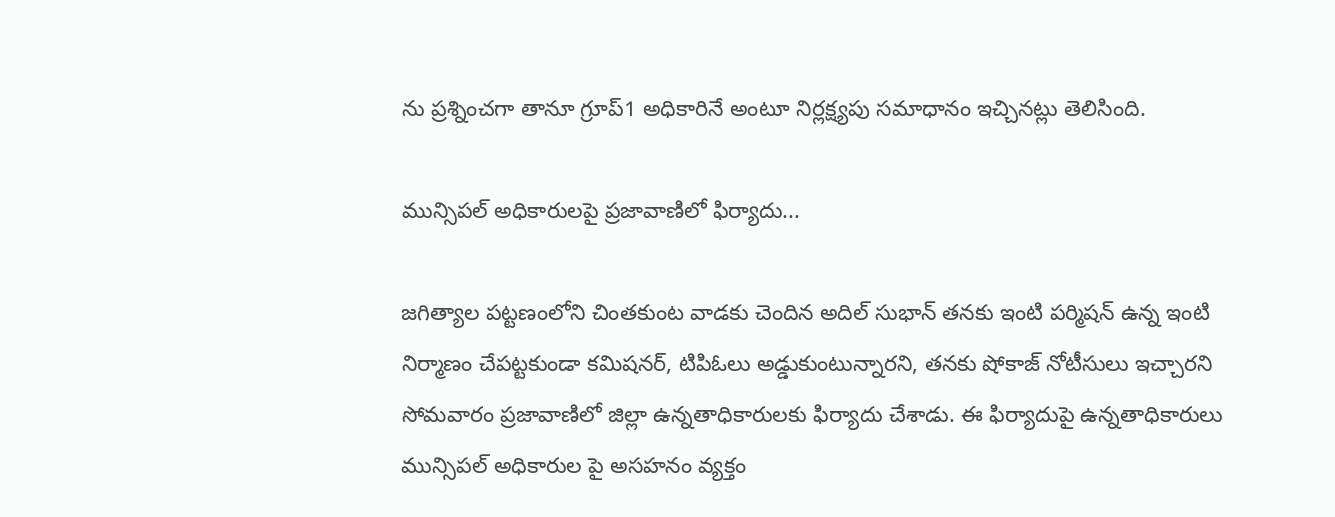ను ప్రశ్నించగా తానూ గ్రూప్1 అధికారినే అంటూ నిర్లక్ష్యపు సమాధానం ఇచ్చినట్లు తెలిసింది.

మున్సిపల్ అధికారులపై ప్రజావాణిలో ఫిర్యాదు...

జగిత్యాల పట్టణంలోని చింతకుంట వాడకు చెందిన అదిల్ సుభాన్ తనకు ఇంటి పర్మిషన్ ఉన్న ఇంటి నిర్మాణం చేపట్టకుండా కమిషనర్, టిపిఓలు అడ్డుకుంటున్నారని, తనకు షోకాజ్ నోటీసులు ఇచ్చారని సోమవారం ప్రజావాణిలో జిల్లా ఉన్నతాధికారులకు ఫిర్యాదు చేశాడు. ఈ ఫిర్యాదుపై ఉన్నతాధికారులు మున్సిపల్ అధికారుల పై అసహనం వ్యక్తం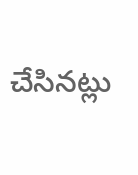చేసినట్లు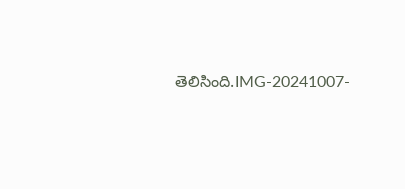తెలిసింది.IMG-20241007-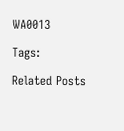WA0013

Tags:

Related Posts